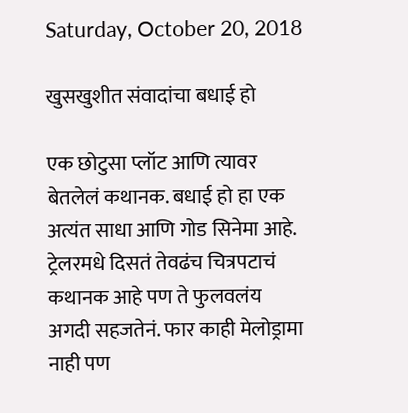Saturday, October 20, 2018

खुसखुशीत संवादांचा बधाई हो

एक छोटुसा प्लॉट आणि त्यावर बेतलेलं कथानक. बधाई हो हा एक अत्यंत साधा आणि गोड सिनेमा आहे. ट्रेलरमधे दिसतं तेवढंच चित्रपटाचं कथानक आहे पण ते फुलवलंय अगदी सहजतेनं. फार काही मेलोड्रामा नाही पण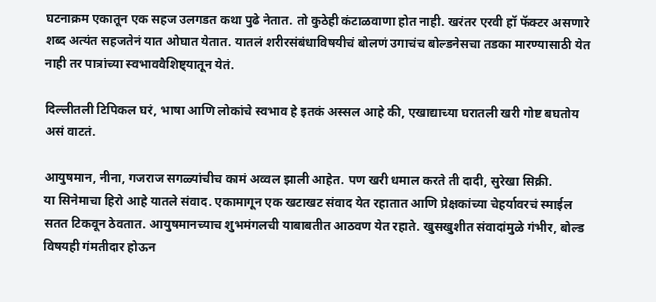घटनाक्रम एकातून एक सहज उलगडत कथा पुढे नेतात. तो कुठेही कंटाळवाणा होत नाही. खरंतर एरवी हॉ फॅक्टर असणारे शब्द अत्यंत सहजतेनं यात ओघात येतात. यातलं शरीरसंबंधाविषयीचं बोलणं उगाचंच बोल्डनेसचा तडका मारण्यासाठी येत नाही तर पात्रांच्या स्वभाववैशिष्ट्यातून येतं.

दिल्लीतली टिपिकल घरं, भाषा आणि लोकांचे स्वभाव हे इतकं अस्सल आहे की, एखाद्याच्या घरातली खरी गोष्ट बघतोय असं वाटतं.

आयुषमान, नीना, गजराज सगळ्यांचीच कामं अव्वल झाली आहेत. पण खरी धमाल करते ती दादी, सुरेखा सिक्री.
या सिनेमाचा हिरो आहे यातले संवाद. एकामागून एक खटाखट संवाद येत रहातात आणि प्रेक्षकांच्या चेहर्यावरचं स्माईल सतत टिकवून ठेवतात. आयुषमानच्याच शुभमंगलची याबाबतीत आठवण येत रहाते. खुसखुशीत संवादांमुळे गंभीर, बोल्ड विषयही गंमतीदार होऊन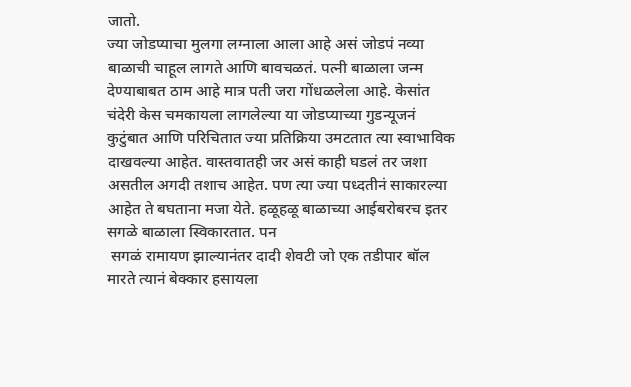जातो.
ज्या जोडप्याचा मुलगा लग्नाला आला आहे असं जोडपं नव्या बाळाची चाहूल लागते आणि बावचळतं. पत्नी बाळाला जन्म देण्याबाबत ठाम आहे मात्र पती जरा गोंधळलेला आहे. केसांत चंदेरी केस चमकायला लागलेल्या या जोडप्याच्या गुडन्यूजनं कुटुंबात आणि परिचितात ज्या प्रतिक्रिया उमटतात त्या स्वाभाविक दाखवल्या आहेत. वास्तवातही जर असं काही घडलं तर जशा असतील अगदी तशाच आहेत. पण त्या ज्या पध्दतीनं साकारल्या आहेत ते बघताना मजा येते. हळूहळू बाळाच्या आईबरोबरच इतर सगळे बाळाला स्विकारतात. पन
 सगळं रामायण झाल्यानंतर दादी शेवटी जो एक तडीपार बॉल मारते त्यानं बेक्कार हसायला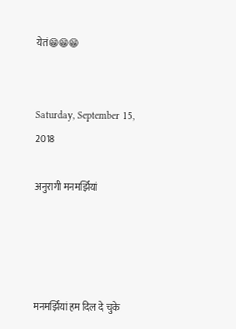येतं😁😁😁


Saturday, September 15, 2018

अनुरागी मनमर्झियां




मनमर्झियां हम दिल दे चुके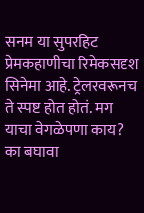सनम या सुपरहिट प्रेमकहाणीचा रिमेकसदृश सिनेमा आहे. ट्रेलरवरूनच ते स्पष्ट होत होतं. मग याचा वेगळेपणा काय? का बघावा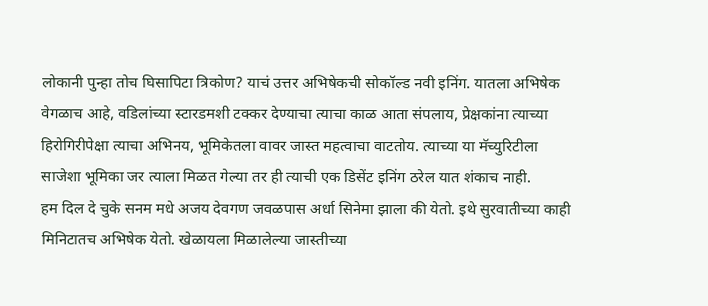लोकानी पुन्हा तोच घिसापिटा त्रिकोण? याचं उत्तर अभिषेकची सोकॉल्ड नवी इनिंग. यातला अभिषेक वेगळाच आहे, वडिलांच्या स्टारडमशी टक्कर देण्याचा त्याचा काळ आता संपलाय, प्रेक्षकांना त्याच्या हिरोगिरीपेक्षा त्याचा अभिनय, भूमिकेतला वावर जास्त महत्वाचा वाटतोय. त्याच्या या मॅच्युरिटीला साजेशा भूमिका जर त्याला मिळत गेल्या तर ही त्याची एक डिसेंट इनिंग ठरेल यात शंकाच नाही.
हम दिल दे चुके सनम मधे अजय देवगण जवळपास अर्धा सिनेमा झाला की येतो. इथे सुरवातीच्या काही मिनिटातच अभिषेक येतो. खेळायला मिळालेल्या जास्तीच्या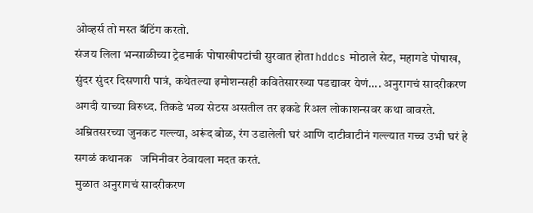ओव्हर्स तो मस्त बॅटिंग करतो.
संजय लिला भन्साळीच्या ट्रेडमार्क पोषाखीपटांची सुरवात होता hddcs मोठाले सेट, महागडे पोषाख, सुंदर सुंदर दिसणारी पात्रं, कथेतल्या इमोशन्सही कवितेसारख्या पडद्यावर येणं.... अनुरागचं सादरीकरण अगदी याच्या विरुध्द. तिकडे भव्य सेटस असतील तर इकडे रिअल लोकाशन्सवर कथा वावरते. अम्रितसरच्या जुनकट गल्ल्या, अरूंद बोळ, रंग उडालेली घरं आणि दाटीवाटीनं गल्ल्यात गच्च उभी घरं हे सगळं कथानक   जमिनीवर ठेवायला मदत करतं.
 मुळात अनुरागचं सादरीकरण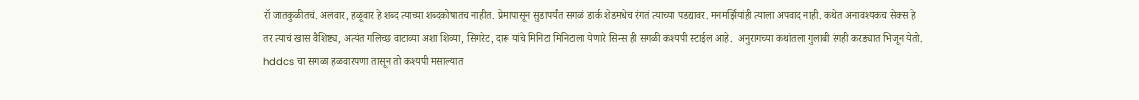रॉ जातकुळीतचं. अलवार, हळूवार हे शब्द त्याच्या शब्दकोषातच नाहीत. प्रेमापासून सुडापर्यंत सगळं डार्क शेडमधेच रंगतं त्याच्या पडद्यावर. मनमर्झियांही त्याला अपवाद नाही. कथेत अनावश्यकच सेक्स हे तर त्याचं खास वैशिष्ट्य, अत्यंत गलिच्छ वाटाव्या अशा शिव्या, सिगरेट, दारू यांचे मिनिटा मिनिटाला येणारे सिन्स ही सगळी कश्यपी स्टाईल आहे.  अनुरागच्या कथांतला गुलाबी रंगही करड्यात भिजून येतो.
hddcs चा सगळा हळवारपणा तासून तो कश्यपी मसाल्यात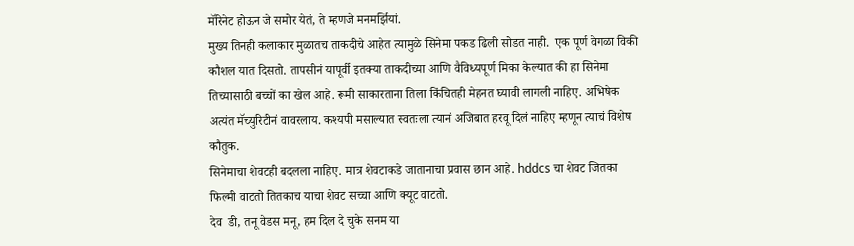मॅरिनेट होऊन जे समोर येतं, ते म्हणजे मनमर्झियां.
मुख्य तिनही कलाकार मुळातच ताकदीचे आहेत त्यामुळे सिनेमा पकड ढिली सोडत नाही.  एक पूर्ण वेगळा विकी कौशल यात दिसतो. तापसीनं यापूर्वी इतक्या ताकदीच्या आणि वैविध्यपूर्ण मिका केल्यात की हा सिनेमा तिच्यासाठी बच्चों का खेल आहे. रूमी साकारताना तिला किंचितही मेहनत घ्यावी लागली नाहिए. अभिषेक अत्यंत मॅच्युरिटीनं वावरलाय. कश्यपी मसाल्यात स्वतःला त्यानं अजिबात हरवू दिलं नाहिए म्हणून त्याचं विशेष कौतुक.
सिनेमाचा शेवटही बदलला नाहिए. मात्र शेवटाकडे जातानाचा प्रवास छान आहे. hddcs चा शेवट जितका फिल्मी वाटतो तितकाच याचा शेवट सच्चा आणि क्यूट वाटतो.
देव  डी, तनू वेडस मनू, हम दिल दे चुके सनम या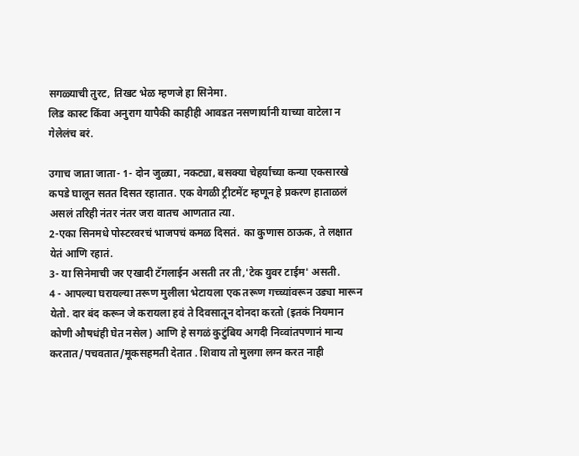सगळ्याची तुरट, तिखट भेळ म्हणजे हा सिनेमा.
लिड कास्ट किंवा अनुराग यापैकी काहीही आवडत नसणार्यानी याच्या वाटेला न गेलेलंच बरं.

उगाच जाता जाता- 1- दोन जुळ्या, नकट्या, बसक्या चेहर्याच्या कन्या एकसारखे कपडे घालून सतत दिसत रहातात. एक वेगळी ट्रीटमेंट म्हणून हे प्रकरण हाताळलं असलं तरिही नंतर नंतर जरा वातच आणतात त्या.
2-एका सिनमधे पोस्टरवरचं भाजपचं कमळ दिसतं. का कुणास ठाऊक, ते लक्षात येतं आणि रहातं.
3- या सिनेमाची जर एखादी टॅगलाईन असती तर ती,'टेक युवर टाईम' असती.
4 - आपल्या घरायल्या तरूण मुलीला भेटायला एक तरूण गच्च्यांवरून उड्या मारून येतो. दार बंद करून जे करायला हवं ते दिवसातून दोनदा करतो (इतकं नियमान कोणी औषधंही घेत नसेल) आणि हे सगळं कुटुंबिय अगदी निव्वांतपणानं मान्य करतात/पचवतात/मूकसहमती देतात . शिवाय तो मुलगा लग्न करत नाही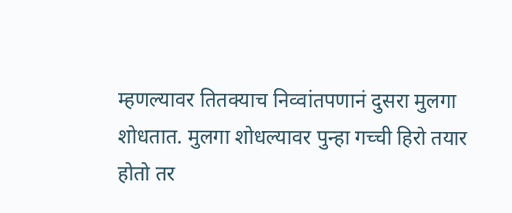म्हणल्यावर तितक्याच निव्वांतपणानं दुसरा मुलगा शोधतात. मुलगा शोधल्यावर पुन्हा गच्ची हिरो तयार होतो तर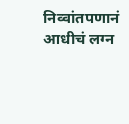निव्वांतपणानं आधीचं लग्न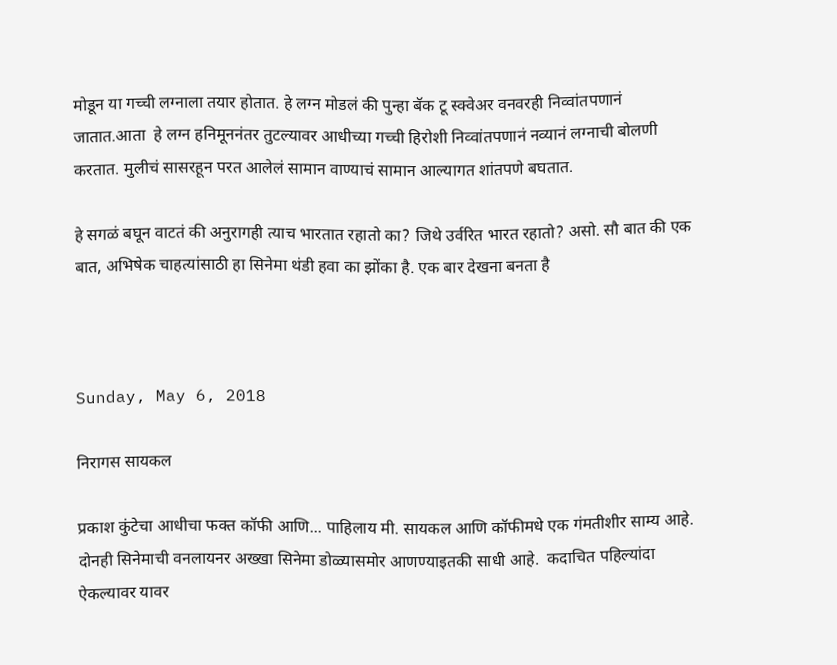मोडून या गच्ची लग्नाला तयार होतात. हे लग्न मोडलं की पुन्हा बॅक टू स्क्वेअर वनवरही निव्वांतपणानं जातात.आता  हे लग्न हनिमूननंतर तुटल्यावर आधीच्या गच्ची हिरोशी निव्वांतपणानं नव्यानं लग्नाची बोलणी करतात. मुलीचं सासरहून परत आलेलं सामान वाण्याचं सामान आल्यागत शांतपणे बघतात.

हे सगळं बघून वाटतं की अनुरागही त्याच भारतात रहातो का? जिथे उर्वरित भारत रहातो? असो. सौ बात की एक बात, अभिषेक चाहत्यांसाठी हा सिनेमा थंडी हवा का झोंका है. एक बार देखना बनता है



Sunday, May 6, 2018

निरागस सायकल

प्रकाश कुंटेचा आधीचा फक्त कॉफी आणि... पाहिलाय मी. सायकल आणि कॉफीमधे एक गंमतीशीर साम्य आहे. दोनही सिनेमाची वनलायनर अख्खा सिनेमा डोळ्यासमोर आणण्याइतकी साधी आहे.  कदाचित पहिल्यांदा ऐकल्यावर यावर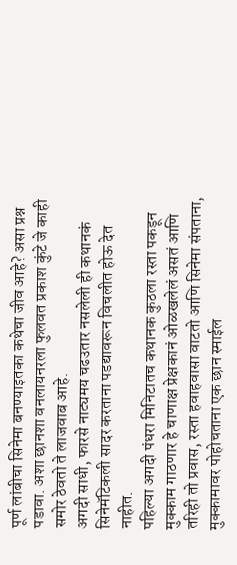पूर्ण लांबीचा सिनेमा बनण्याइतका कथेचा जीव आहे? असा प्रश्न पडावा. अशा छानशा वनलायनरला फुलवत प्रकाश कुंटे जे काही समोर ठेवतो ते लाजवाब आहे.
अगदी साधी, फारसे नाट्यमय चढउतार नसलेली ही कथानकं सिनेमॅटिकली सादर करताना पडद्यावरून विचलीत होऊ देत नाहीत.
पहिल्या अगदी पंधरा मिनिटातच कथानक कुठला रस्ता पकडून मुक्काम गाठणार हे चाणाक्ष प्रेक्षकानं ओळखलेलं असतं आणि तरिही तो प्रवास, रस्ता हवाहवासा वाटतो आणि सिनेमा संपताना, मुक्कामावर पोहोचताना एक छान स्माईल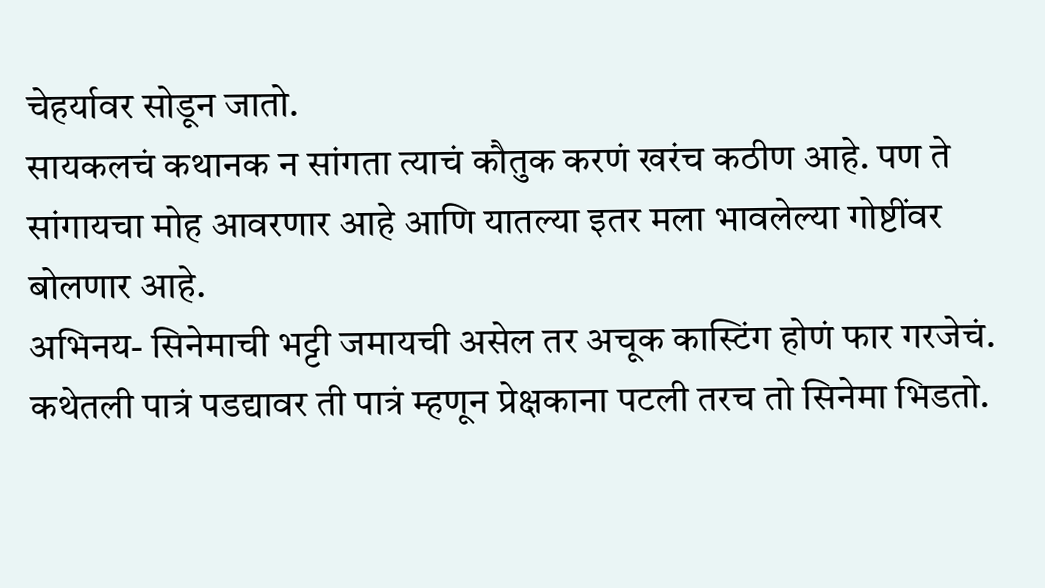चेहर्यावर सोडून जातो.
सायकलचं कथानक न सांगता त्याचं कौतुक करणं खरंच कठीण आहे. पण ते सांगायचा मोह आवरणार आहे आणि यातल्या इतर मला भावलेल्या गोष्टींवर बोलणार आहे.
अभिनय- सिनेमाची भट्टी जमायची असेल तर अचूक कास्टिंग होणं फार गरजेचं. कथेतली पात्रं पडद्यावर ती पात्रं म्हणून प्रेक्षकाना पटली तरच तो सिनेमा भिडतो.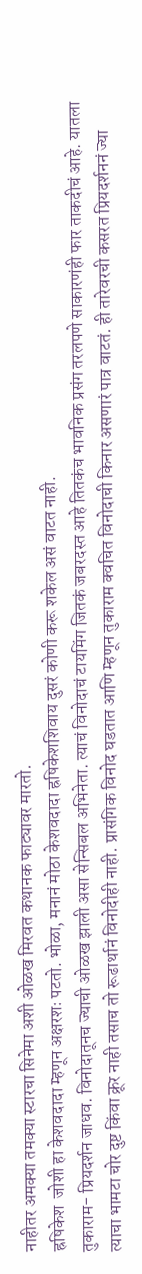नाहीतर अमक्या तमक्या स्टारचा सिनेमा अशी ओळख मिरवत कथानक फाट्यावर मारतो.
ह्रषिकेश  जोशी हा केशवदादा म्हणून अक्षरशः पटतो. भोळा, मनानं मोठा केशवदादा ह्रषिकेशशिवाय दुसरं कोणी करू शकेल असं वाटत नाही.
तुकाराम- प्रियदर्शन जाधव. विनोदातूनच ज्याची ओळख झाली असा सेन्सिबल अभिनेता. त्याचं विनोदाचं टायमिंग जितकं जबरदस्त आहे तितकंच भावनिक प्रसंग तरलपणे साकारणंही फार ताकदीचं आहे. यातला त्याचा भामटा चोर दुष्ट किंवा क्रूर नाही तसाच तो रूढार्थानं विनोदीही नाही. प्रासंगिक विनोद घडतात आणि म्हणून तुकाराम क्वचित विनोदाची किनार असणारं पात्र वाटतं. ही तारेवरची कसरत प्रियदर्शननं ज्या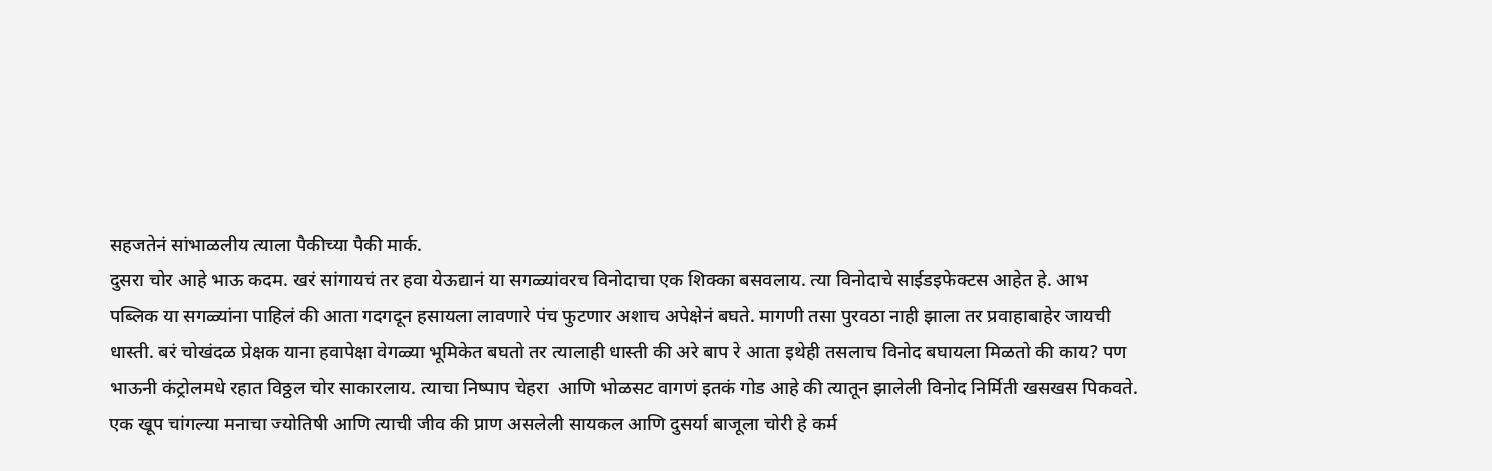सहजतेनं सांभाळलीय त्याला पैकीच्या पैकी मार्क.
दुसरा चोर आहे भाऊ कदम. खरं सांगायचं तर हवा येऊद्यानं या सगळ्यांवरच विनोदाचा एक शिक्का बसवलाय. त्या विनोदाचे साईडइफेक्टस आहेत हे. आभ पब्लिक या सगळ्यांना पाहिलं की आता गदगदून हसायला लावणारे पंच फुटणार अशाच अपेक्षेनं बघते. मागणी तसा पुरवठा नाही झाला तर प्रवाहाबाहेर जायची धास्ती. बरं चोखंदळ प्रेक्षक याना हवापेक्षा वेगळ्या भूमिकेत बघतो तर त्यालाही धास्ती की अरे बाप रे आता इथेही तसलाच विनोद बघायला मिळतो की काय? पण भाऊनी कंट्रोलमधे रहात विठ्ठल चोर साकारलाय. त्याचा निष्पाप चेहरा  आणि भोळसट वागणं इतकं गोड आहे की त्यातून झालेली विनोद निर्मिती खसखस पिकवते.
एक खूप चांगल्या मनाचा ज्योतिषी आणि त्याची जीव की प्राण असलेली सायकल आणि दुसर्या बाजूला चोरी हे कर्म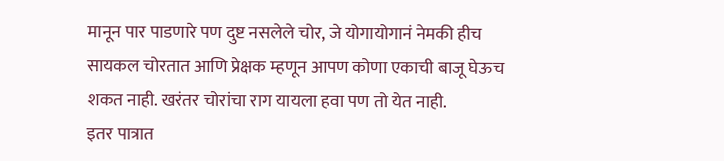मानून पार पाडणारे पण दुष्ट नसलेले चोर, जे योगायोगानं नेमकी हीच सायकल चोरतात आणि प्रेक्षक म्हणून आपण कोणा एकाची बाजू घेऊच शकत नाही. खरंतर चोरांचा राग यायला हवा पण तो येत नाही.
इतर पात्रात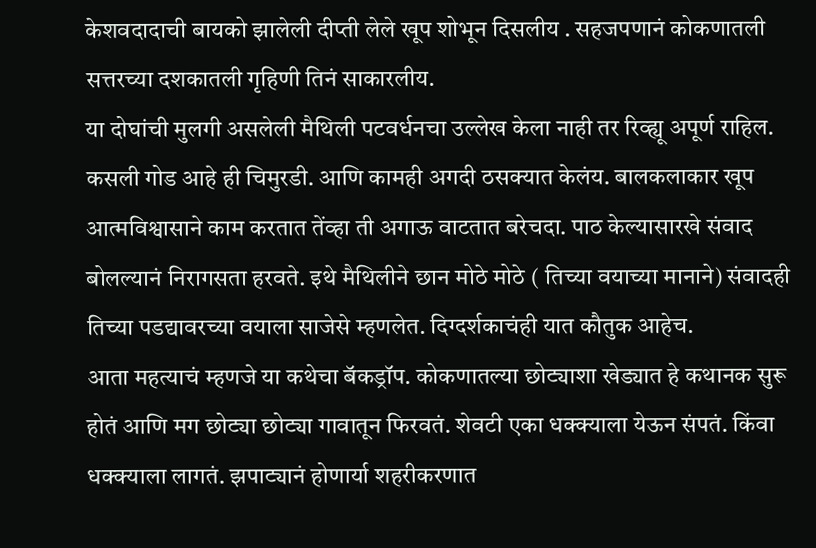केशवदादाची बायको झालेली दीप्ती लेले खूप शोभून दिसलीय . सहजपणानं कोकणातली सत्तरच्या दशकातली गृहिणी तिनं साकारलीय.
या दोघांची मुलगी असलेली मैथिली पटवर्धनचा उल्लेख केला नाही तर रिव्ह्यू अपूर्ण राहिल. कसली गोड आहे ही चिमुरडी. आणि कामही अगदी ठसक्यात केलंय. बालकलाकार खूप आत्मविश्वासाने काम करतात तेंव्हा ती अगाऊ वाटतात बरेचदा. पाठ केल्यासारखे संवाद बोलल्यानं निरागसता हरवते. इथे मैथिलीने छान मोठे मोठे ( तिच्या वयाच्या मानाने) संवादही तिच्या पडद्यावरच्या वयाला साजेसे म्हणलेत. दिग्दर्शकाचंही यात कौतुक आहेच.
आता महत्याचं म्हणजे या कथेचा बॅकड्रॉप. कोकणातल्या छोट्याशा खेड्यात हे कथानक सुरू होतं आणि मग छोट्या छोट्या गावातून फिरवतं. शेवटी एका धक्क्याला येऊन संपतं. किंवा धक्क्याला लागतं. झपाट्यानं होणार्या शहरीकरणात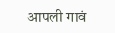आपली गावं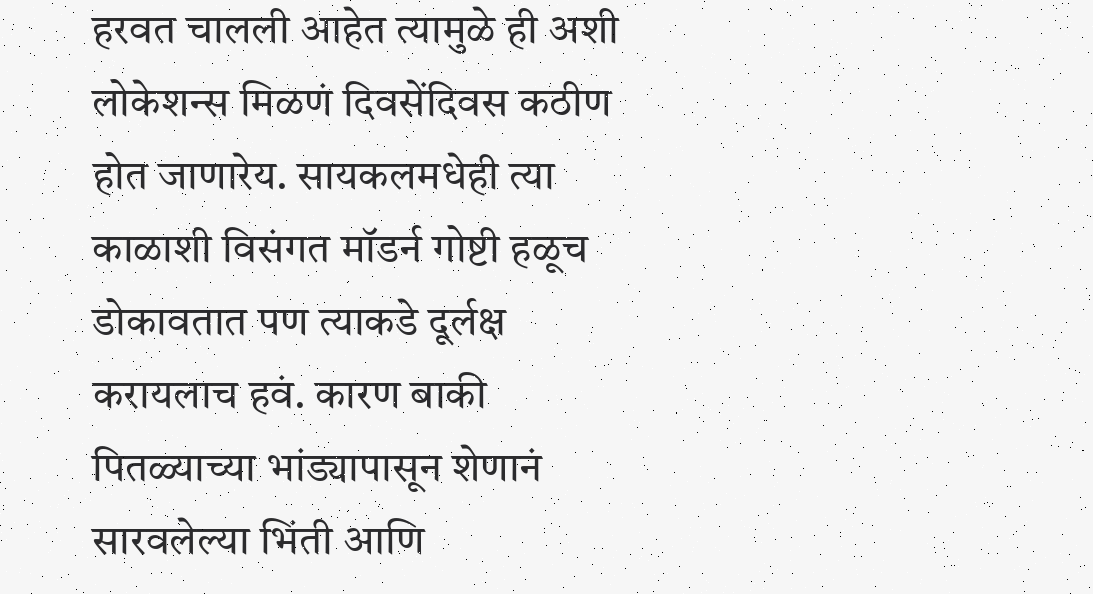हरवत चालली आहेत त्यामुळे ही अशी लोकेशन्स मिळणं दिवसेंदिवस कठीण होत जाणारेय. सायकलमधेही त्या काळाशी विसंगत मॉडर्न गोष्टी हळूच डोकावतात पण त्याकडे दूर्लक्ष करायलाच हवं. कारण बाकी पितळ्याच्या भांड्यापासून शेणानं सारवलेल्या भिंती आणि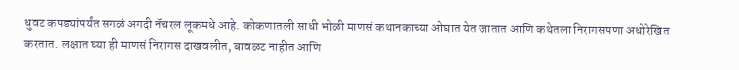धुवट कपड्यांपर्यंत सगळं अगदी नॅचरल लूकमधे आहे. कोकणातली साधी भोळी माणसं कथानकाच्या ओघात येत जातात आणि कथेतला निरागसपणा अधोरेखित करतात. लक्षात घ्या ही माणसं निरागस दाखवलीत, बावळट नाहीत आणि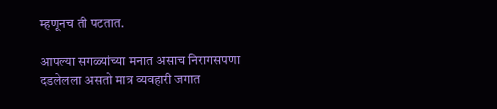म्हणूनच ती पटतात.

आपल्या सगळ्यांच्या मनात असाच निरागसपणा दडलेलला असतो मात्र व्यवहारी जगात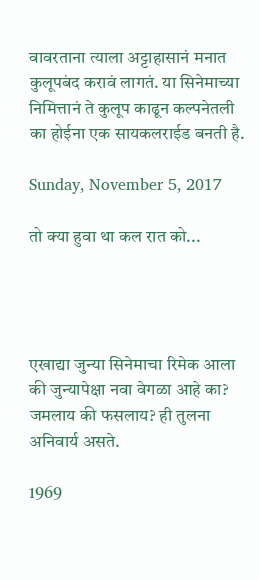वावरताना त्याला अट्टाहासानं मनात कुलूपबंद करावं लागतं. या सिनेमाच्या निमित्तानं ते कुलूप काढून कल्पनेतली का होईना एक सायकलराईड बनती है.

Sunday, November 5, 2017

तो क्या हुवा था कल रात को...




एखाद्या जुन्या सिनेमाचा रिमेक आला की जुन्यापेक्षा नवा वेगळा आहे का? जमलाय की फसलाय? ही तुलना अनिवार्य असते.

1969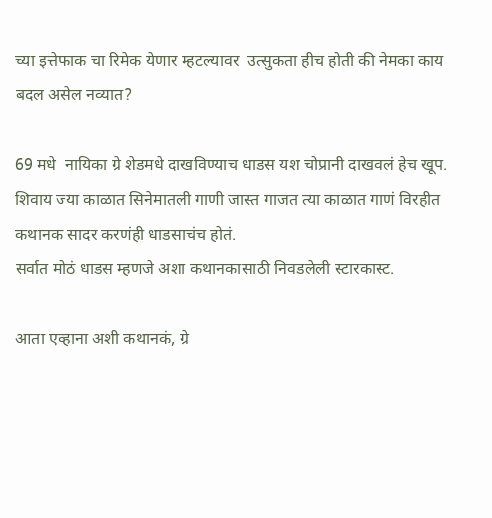च्या इत्तेफाक चा रिमेक येणार म्हटल्यावर  उत्सुकता हीच होती की नेमका काय बदल असेल नव्यात?

69 मधे  नायिका ग्रे शेडमधे दाखविण्याच धाडस यश चोप्रानी दाखवलं हेच खूप. शिवाय ज्या काळात सिनेमातली गाणी जास्त गाजत त्या काळात गाणं विरहीत कथानक सादर करणंही धाडसाचंच होतं.
सर्वात मोठं धाडस म्हणजे अशा कथानकासाठी निवडलेली स्टारकास्ट.

आता एव्हाना अशी कथानकं, ग्रे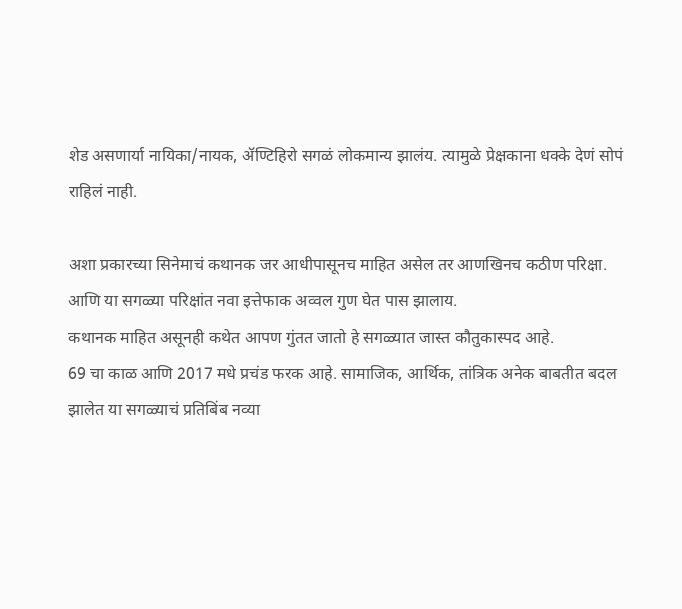शेड असणार्या नायिका/नायक, ॲण्टिहिरो सगळं लोकमान्य झालंय. त्यामुळे प्रेक्षकाना धक्के देणं सोपं राहिलं नाही.

अशा प्रकारच्या सिनेमाचं कथानक जर आधीपासूनच माहित असेल तर आणखिनच कठीण परिक्षा.
आणि या सगळ्या परिक्षांत नवा इत्तेफाक अव्वल गुण घेत पास झालाय.
कथानक माहित असूनही कथेत आपण गुंतत जातो हे सगळ्यात जास्त कौतुकास्पद आहे.
69 चा काळ आणि 2017 मधे प्रचंड फरक आहे. सामाजिक, आर्थिक, तांत्रिक अनेक बाबतीत बदल झालेत या सगळ्याचं प्रतिबिंब नव्या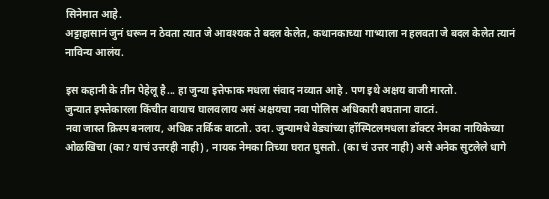सिनेमात आहे.
अट्टाहासानं जुनं धरून न ठेवता त्यात जे आवश्यक ते बदल केलेत, कथानकाच्या गाभ्याला न हलवता जे बदल केलेत त्यानं नाविन्य आलंय.

इस कहानी के तीन पेहेलू है... हा जुन्या इत्तेफाक मधला संवाद नव्यात आहे . पण इथे अक्षय बाजी मारतो.
जुन्यात इफ्तेकारला किंचीत वायाच घालवलाय असं अक्षयचा नवा पोलिस अधिकारी बघताना वाटतं.
नवा जास्त क्रिस्प बनलाय, अधिक तर्किक वाटतो. उदा. जुन्यामधे वेड्यांच्या हॉस्पिटलमधला डॉक्टर नेमका नायिकेच्या ओळखिचा (का? याचं उत्तरही नाही) , नायक नेमका तिच्या घरात घुसतो. (का चं उत्तर नाही) असे अनेक सुटलेले धागे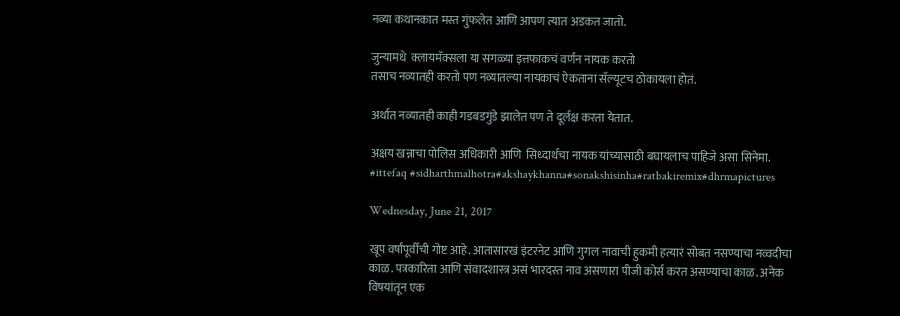नव्या कथानकात मस्त गुंफलेत आणि आपण त्यात अडकत जातो.

जुन्यामधे  क्लायमॅक्सला या सगळ्या इत्तफाकचं वर्णन नायक करतो
तसाच नव्यातही करतो पण नव्यातल्या नायकाचं ऐकताना सॅल्यूटच ठोकायला होतं.

अर्थात नव्यातही काही गडबडगुंडे झालेत पण ते दूर्लक्ष करता येतात.

अक्षय खन्नाचा पोलिस अधिकारी आणि  सिध्दार्थचा नायक यांच्यासाठी बघायलाच पाहिजे असा सिनेमा.
#ittefaq #sidharthmalhotra#akshaykhanna#sonakshisinha#ratbakiremix#dhrmapictures

Wednesday, June 21, 2017

खूप वर्षांपूर्वीची गोष्ट आहे. आतासारखं इंटरनेट आणि गुगल नावाची हुकमी हत्यारं सोबत नसण्याचा नव्वदीचा काळ. पत्रकारिता आणि संवादशास्त्र असं भारदस्त नाव असणारा पीजी कोर्स करत असण्याचा काळ. अनेक विषयांतून एक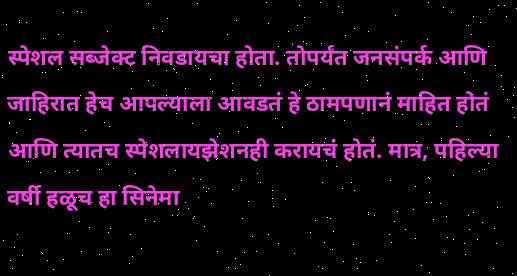स्पेशल सब्जेक्ट निवडायचा होता. तोपर्यंत जनसंपर्क आणि जाहिरात हेच आपल्याला आवडतं हे ठामपणानं माहित होतं आणि त्यातच स्पेशलायझेशनही करायचं होतं. मात्र, पहिल्या वर्षी हळूच हा सिनेमा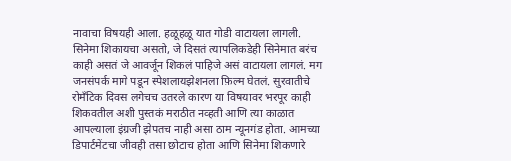नावाचा विषयही आला. हळूहळू यात गोडी वाटायला लागली. सिनेमा शिकायचा असतो, जे दिसतं त्यापलिकडेही सिनेमात बरंच काही असतं जे आवर्जून शिकलं पाहिजे असं वाटायला लागलं. मग जनसंपर्क मागे पडून स्पेशलायझेशनला फ़िल्म घेतलं. सुरवातीचे रोमॅंटिक दिवस लगेचच उतरले कारण या विषयावर भरपूर काही शिकवतील अशी पुस्तकं मराठीत नव्हती आणि त्या काळात आपल्याला इंग्रजी झेपतच नाही असा ठाम न्यूनगंड होता. आमच्या डिपार्टमेंटचा जीवही तसा छोटाच होता आणि सिनेमा शिकणारे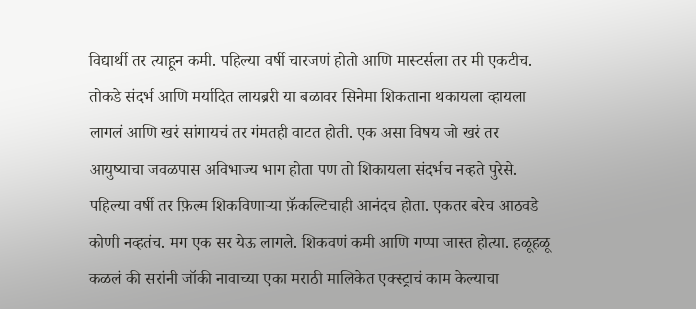विद्यार्थी तर त्याहून कमी. पहिल्या वर्षी चारजणं होतो आणि मास्टर्सला तर मी एकटीच. तोकडे संदर्भ आणि मर्यादित लायब्ररी या बळावर सिनेमा शिकताना थकायला व्हायला लागलं आणि खरं सांगायचं तर गंमतही वाटत होती. एक असा विषय जो खरं तर आयुष्याचा जवळपास अविभाज्य भाग होता पण तो शिकायला संदर्भच नव्हते पुरेसे. पहिल्या वर्षी तर फ़िल्म शिकविणार्‍या फ़ॅकल्टिचाही आनंदच होता. एकतर बरेच आठवडे कोणी नव्हतंच. मग एक सर येऊ लागले. शिकवणं कमी आणि गप्पा जास्त होत्या. हळूहळू कळलं की सरांनी जॉकी नावाच्या एका मराठी मालिकेत एक्स्ट्राचं काम केल्याचा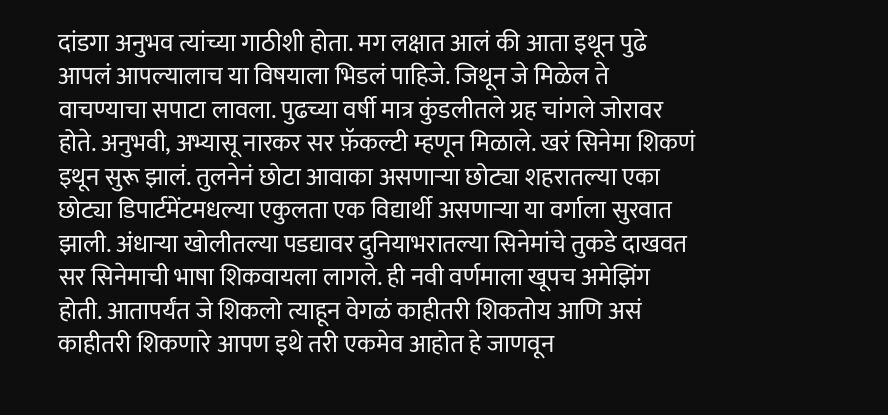दांडगा अनुभव त्यांच्या गाठीशी होता. मग लक्षात आलं की आता इथून पुढे आपलं आपल्यालाच या विषयाला भिडलं पाहिजे. जिथून जे मिळेल ते वाचण्याचा सपाटा लावला. पुढच्या वर्षी मात्र कुंडलीतले ग्रह चांगले जोरावर होते. अनुभवी, अभ्यासू नारकर सर फ़ॅकल्टी म्हणून मिळाले. खरं सिनेमा शिकणं इथून सुरू झालं. तुलनेनं छोटा आवाका असणार्‍या छोट्या शहरातल्या एका छोट्या डिपार्टमेंटमधल्या एकुलता एक विद्यार्थी असणार्‍या या वर्गाला सुरवात झाली. अंधार्‍या खोलीतल्या पडद्यावर दुनियाभरातल्या सिनेमांचे तुकडे दाखवत सर सिनेमाची भाषा शिकवायला लागले. ही नवी वर्णमाला खूपच अमेझिंग होती. आतापर्यंत जे शिकलो त्याहून वेगळं काहीतरी शिकतोय आणि असं काहीतरी शिकणारे आपण इथे तरी एकमेव आहोत हे जाणवून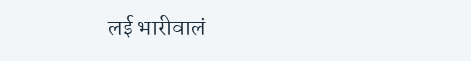लई भारीवालं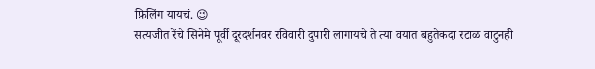फ़िलिंग यायचं. 😉
सत्यजीत रेंचे सिनेमे पूर्वी दूरदर्शनवर रविवारी दुपारी लागायचे ते त्या वयात बहुतेकदा रटाळ वाटुनही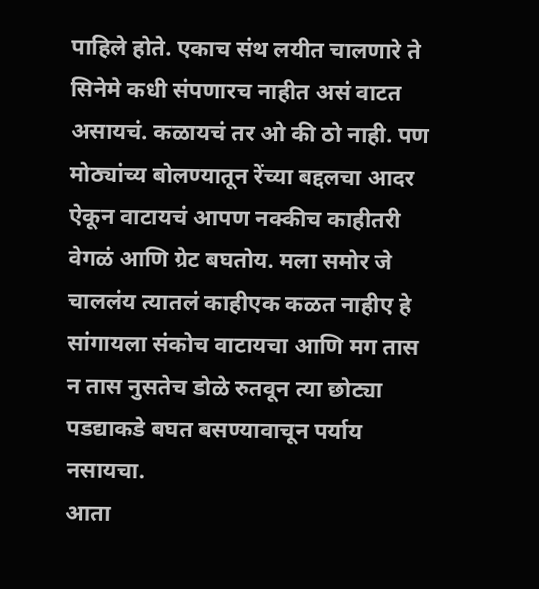पाहिले होते. एकाच संथ लयीत चालणारे ते सिनेमे कधी संपणारच नाहीत असं वाटत असायचं. कळायचं तर ओ की ठो नाही. पण मोठ्यांच्य बोलण्यातून रेंच्या बद्दलचा आदर ऐकून वाटायचं आपण नक्कीच काहीतरी वेगळं आणि ग्रेट बघतोय. मला समोर जे चाललंय त्यातलं काहीएक कळत नाहीए हे सांगायला संकोच वाटायचा आणि मग तास न तास नुसतेच डोळे रुतवून त्या छोट्या पडद्याकडे बघत बसण्यावाचून पर्याय नसायचा.
आता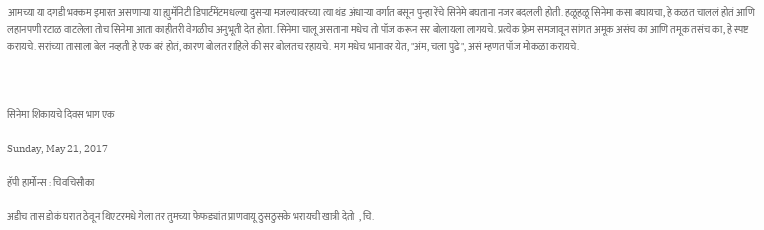आमच्या या दगडी भक्कम इमारत असणार्‍या या ह्युमॅनिटी डिपार्टमेंटमधल्या दुसर्‍या मजल्यावरच्या त्या थंड अंधार्‍या वर्गात बसून पुन्हा रेंचे सिनेमे बघताना नजर बदलली होती. हळूहळू सिनेमा कसा बघायचा, हे कळत चाललं होतं आणि लहानपणी रटाळ वाटलेला तोच सिनेमा आता काहीतरी वेगळीच अनुभूती देत होता. सिनेमा चालू असताना मधेच तो पॉज करून सर बोलायला लागयचे. प्रत्येक फ़्रेम समजावून सांगत अमूक असंच का आणि तमूक तसंच का, हे स्पष्ट करायचे. सरांच्या तासाला बेल नव्हती हे एक बरं होतं, कारण बोलत राहिले की सर बोलतच रहायचे. मग मधेच भानावर येत, "अंम, चला पुढे", असं म्हणत पॉज मोकळा करायचे.



सिनेमा शिकायचे दिवस भाग एक

Sunday, May 21, 2017

हॅपी हार्मोन्स : चिवचिसौका

अडीच तास डोकं घरात ठेवून थिएटरमधे गेला तर तुमच्या फेफड्यांत प्राणवायू ठुसठुसके भरायची खात्री देतो  , चि.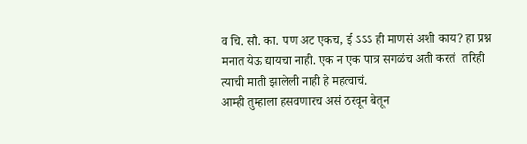व चि. सौ. का. पण अट एकच, ई ऽऽऽ ही माणसं अशी काय? हा प्रश्न मनात येऊ द्यायचा नाही. एक न एक पात्र सगळंच अती करतं  तरिही त्याची माती झालेली नाही हे महत्वाचं.
आम्ही तुम्हाला हसवणारच असं ठरवून बेतून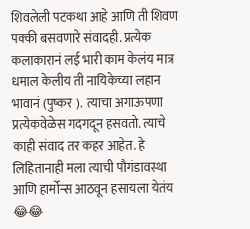शिवलेली पटकथा आहे आणि ती शिवण पक्की बसवणारे संवादही. प्रत्येक कलाकारानं लई भारी काम केलंय मात्र धमाल केलीय ती नायिकेच्या लहान भावानं (पुष्कर ).  त्याचा अगाऊपणा प्रत्येकवेळेस गदगदून हसवतो. त्याचे काही संवाद तर कहर आहेत. हे लिहितानाही मला त्याची पौगंडावस्था आणि हार्मोन्स आठवून हसायला येतंय 😂😂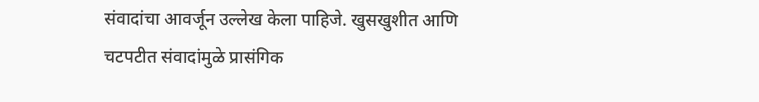संवादांचा आवर्जून उल्लेख केला पाहिजे. खुसखुशीत आणि चटपटीत संवादांमुळे प्रासंगिक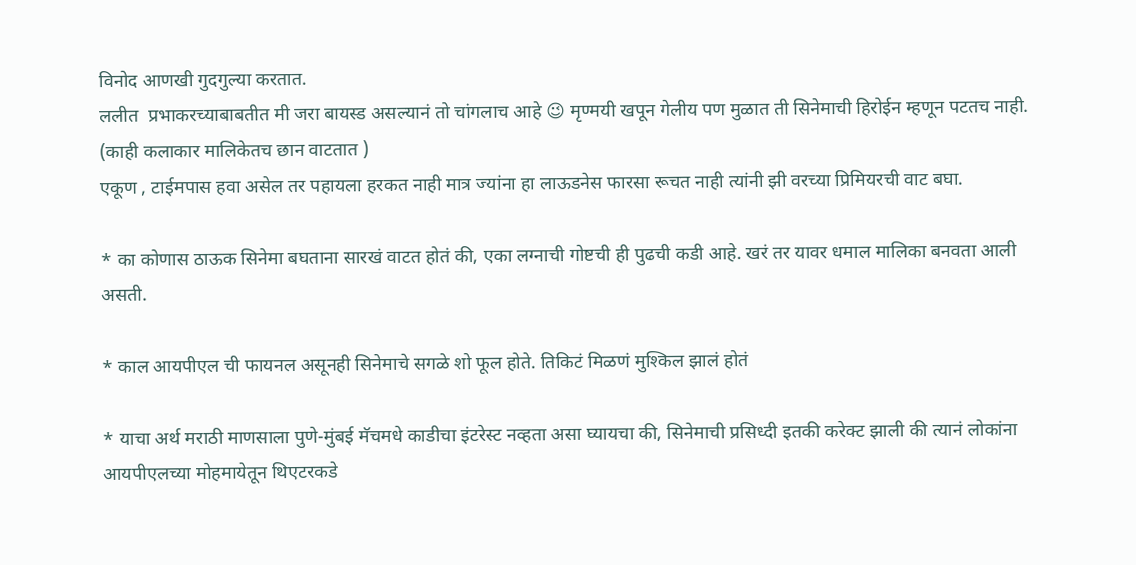विनोद आणखी गुदगुल्या करतात.
ललीत  प्रभाकरच्याबाबतीत मी जरा बायस्ड असल्यानं तो चांगलाच आहे 😉 मृण्मयी खपून गेलीय पण मुळात ती सिनेमाची हिरोईन म्हणून पटतच नाही. (काही कलाकार मालिकेतच छान वाटतात )
एकूण , टाईमपास हवा असेल तर पहायला हरकत नाही मात्र ज्यांना हा लाऊडनेस फारसा रूचत नाही त्यांनी झी वरच्या प्रिमियरची वाट बघा.

* का कोणास ठाऊक सिनेमा बघताना सारखं वाटत होतं की, एका लग्नाची गोष्टची ही पुढची कडी आहे. खरं तर यावर धमाल मालिका बनवता आली असती.

* काल आयपीएल ची फायनल असूनही सिनेमाचे सगळे शो फूल होते. तिकिटं मिळणं मुश्किल झालं होतं

* याचा अर्थ मराठी माणसाला पुणे-मुंबई मॅचमधे काडीचा इंटरेस्ट नव्हता असा घ्यायचा की, सिनेमाची प्रसिध्दी इतकी करेक्ट झाली की त्यानं लोकांना आयपीएलच्या मोहमायेतून थिएटरकडे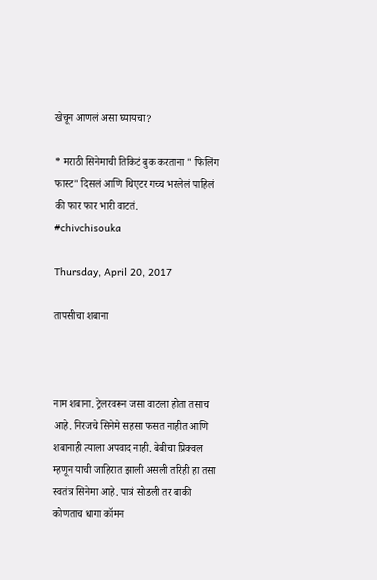खेचून आणलं असा घ्यायचा?

* मराठी सिनेमाची तिकिटं बुक करताना " फिलिंग फास्ट" दिसलं आणि थिएटर गच्च भरलेलं पाहिलं की फार फार भारी वाटतं.
#chivchisouka

Thursday, April 20, 2017

तापसीचा शबाना



नाम शबाना. ट्रेलरवरून जसा वाटला होता तसाच आहे. निरजचे सिनेमे सहसा फसत नाहीत आणि शबानाही त्याला अपवाद नाही. बेबीचा प्रिक्वल म्हणून याची जाहिरात झाली असली तरिही हा तसा स्वतंत्र सिनेमा आहे. पात्रं सोडली तर बाकी कोणताच धागा कॉमन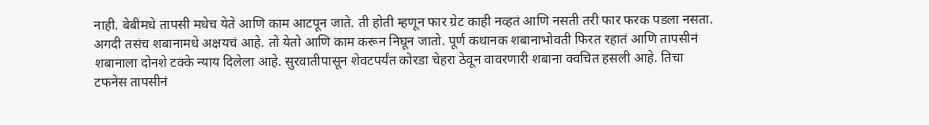नाही. बेबीमधे तापसी मधेच येते आणि काम आटपून जाते. ती होती म्हणून फार ग्रेट काही नव्हतं आणि नसती तरी फार फरक पडला नसता. अगदी तसंच शबानामधे अक्षयचं आहे. तो येतो आणि काम करून निघून जातो. पूर्ण कथानक शबानाभोवती फिरत रहातं आणि तापसीनं शबानाला दोनशे टक्के न्याय दिलेला आहे. सुरवातीपासून शेवटपर्यंत कोरडा चेहरा ठेवून वावरणारी शबाना क्वचित हसली आहे. तिचा टफनेस तापसीनं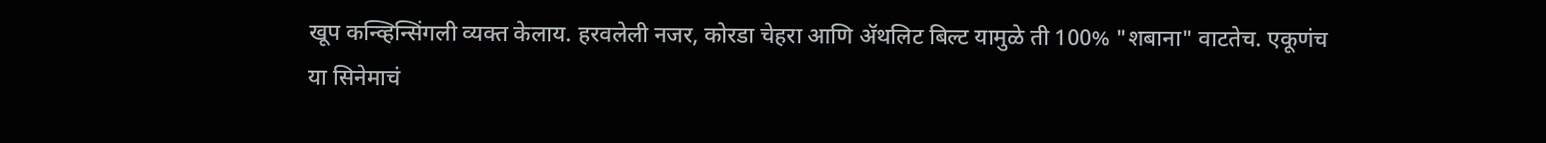खूप कन्व्हिन्सिंगली व्यक्त केलाय. हरवलेली नजर, कोरडा चेहरा आणि ॲथलिट बिल्ट यामुळे ती 100% "शबाना" वाटतेच. एकूणंच या सिनेमाचं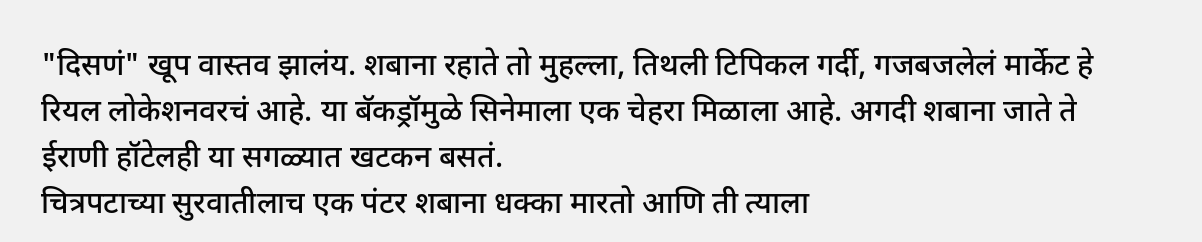"दिसणं" खूप वास्तव झालंय. शबाना रहाते तो मुहल्ला, तिथली टिपिकल गर्दी, गजबजलेलं मार्केट हे रियल लोकेशनवरचं आहे. या बॅकड्रॉमुळे सिनेमाला एक चेहरा मिळाला आहे. अगदी शबाना जाते ते ईराणी हॉटेलही या सगळ्यात खटकन बसतं.
चित्रपटाच्या सुरवातीलाच एक पंटर शबाना धक्का मारतो आणि ती त्याला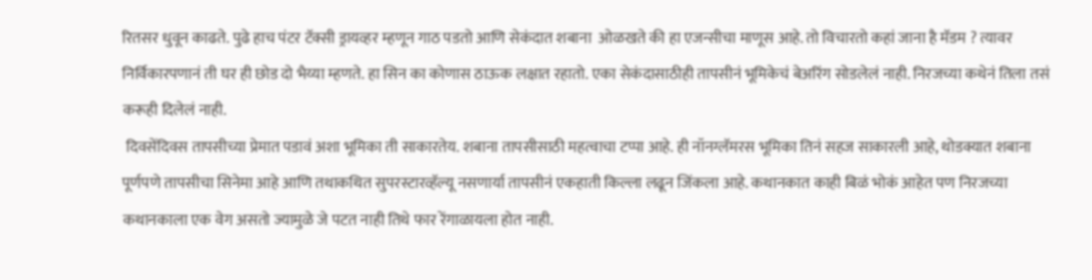रितसर धुवून काढते. पुढे हाच पंटर टॅक्सी ड्रायव्हर म्हणून गाठ पडतो आणि सेकंदात शबाना  ओळखते की हा एजन्सीचा माणूस आहे. तो विचारतो कहां जाना है मॅडम ? त्यावर निर्विकारपणानं ती घर ही छोड दो भैय्या म्हणते. हा सिन का कोणास ठाऊक लक्षात रहातो. एका सेकंदासाठीही तापसीनं भूमिकेचं बेअरिंग सोडलेलं नाही. निरजच्या कथेनं तिला तसं करूही दिलेलं नाही.
 दिवसेंदिवस तापसीच्या प्रेमात पडावं अशा भूमिका ती साकारतेय. शबाना तापसीसाठी महत्वाचा टप्पा आहे. ही नॉनग्लॅमरस भूमिका तिनं सहज साकारली आहे, थोडक्यात शबाना पूर्णपणे तापसीचा सिनेमा आहे आणि तथाकथित सुपरस्टारव्हॅल्यू नसणार्या तापसीनं एकहाती किल्ला लढून जिंकला आहे. कथानकात काही बिळं भोकं आहेत पण निरजच्या कथानकाला एक वेग असतो ज्यामुळे जे पटत नाही तिथे फार रेंगाळायला होत नाही.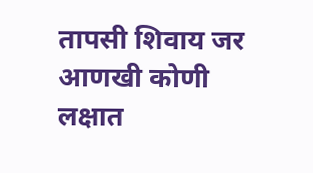तापसी शिवाय जर आणखी कोणी लक्षात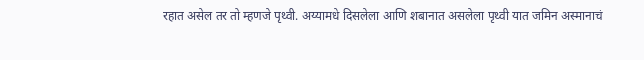रहात असेल तर तो म्हणजे पृथ्वी. अय्यामधे दिसलेला आणि शबानात असलेला पृथ्वी यात जमिन अस्मानाचं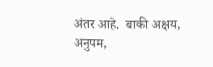अंतर आहे.  बाकी अक्षय, अनुपम,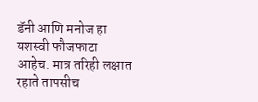डॅनी आणि मनोज हा यशस्वी फौजफाटा आहेच. मात्र तरिही लक्षात रहाते तापसीच